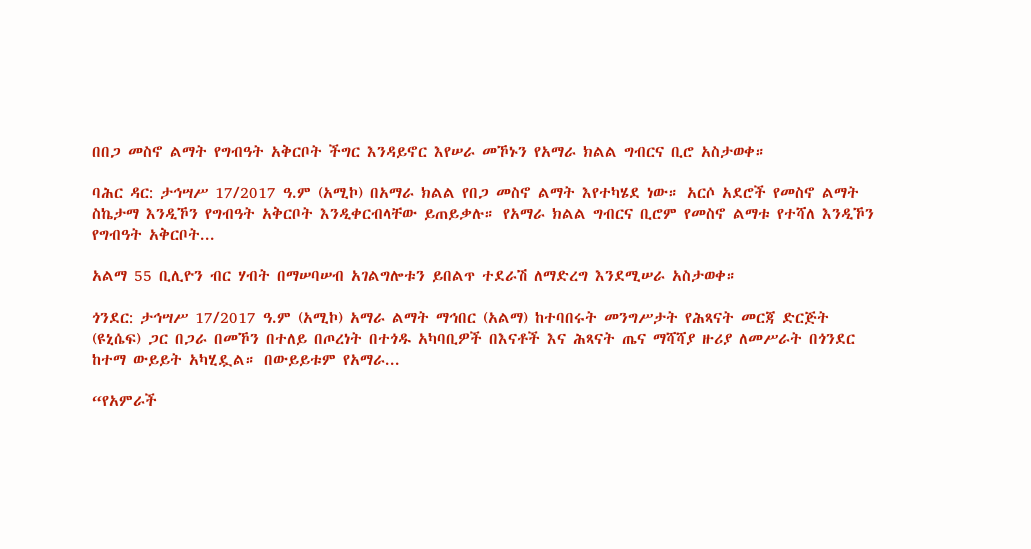በበጋ መስኖ ልማት የግብዓት አቅርቦት ችግር እንዳይኖር እየሠራ መኾኑን የአማራ ክልል ግብርና ቢሮ አስታወቀ።

ባሕር ዳር: ታኅሣሥ 17/2017 ዓ.ም (አሚኮ) በአማራ ክልል የበጋ መስኖ ልማት እየተካሄደ ነው። አርሶ አደሮች የመስኖ ልማት ስኬታማ እንዲኾን የግብዓት አቅርቦት እንዲቀርብላቸው ይጠይቃሉ። የአማራ ክልል ግብርና ቢሮም የመስኖ ልማቱ የተሻለ እንዲኾን የግብዓት አቅርቦት...

አልማ 55 ቢሊዮን ብር ሃብት በማሠባሠብ አገልግሎቱን ይበልጥ ተደራሽ ለማድረግ እንደሚሠራ አስታወቀ።

ጎንደር: ታኅሣሥ 17/2017 ዓ.ም (አሚኮ) አማራ ልማት ማኅበር (አልማ) ከተባበሩት መንግሥታት የሕጻናት መርጃ ድርጅት (ዩኒሴፍ) ጋር በጋራ በመኾን በተለይ በጦረነት በተጎዱ አካባቢዎች በእናቶች እና ሕጻናት ጤና ማሻሻያ ዙሪያ ለመሥራት በጎንደር ከተማ ውይይት አካሂዷል። በውይይቱም የአማራ...

“የአምራች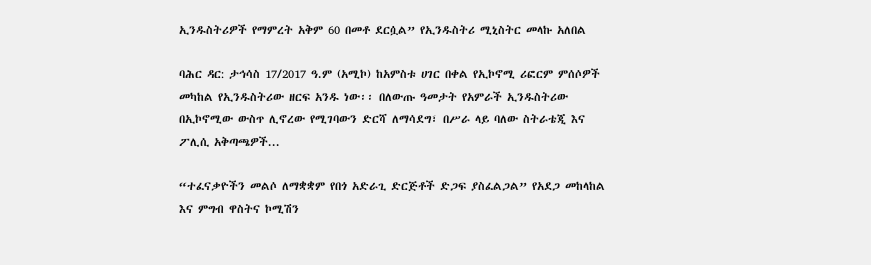ኢንዱስትሪዎች የማምረት አቅም 60 በመቶ ደርሷል” የኢንዱስትሪ ሚኒስትር መላኩ አለበል

ባሕር ዳር: ታኅሳስ 17/2017 ዓ.ም (አሚኮ) ከአምስቱ ሀገር በቀል የኢኮኖሚ ሪፎርም ምሰሶዎች መካከል የኢንዱስትሪው ዘርፍ አንዱ ነው፡፡ በለውጡ ዓመታት የአምራች ኢንዱስትሪው በኢኮኖሚው ውስጥ ሊኖረው የሚገባውን ድርሻ ለማሳደግ፣ በሥራ ላይ ባለው ስትራቴጂ እና ፖሊሲ አቅጣጫዎች...

“ተፈናቃዮችን መልሶ ለማቋቋም የበጎ አድራጊ ድርጅቶች ድጋፍ ያስፈልጋል” የአደጋ መከላከል እና ምግብ ዋስትና ኮሚሽን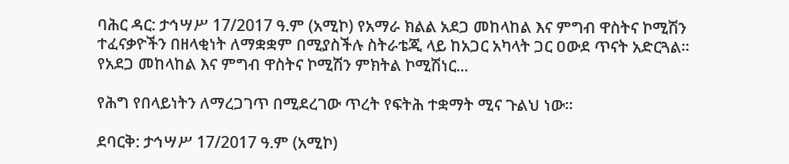ባሕር ዳር: ታኅሣሥ 17/2017 ዓ.ም (አሚኮ) የአማራ ክልል አደጋ መከላከል እና ምግብ ዋስትና ኮሚሽን ተፈናቃዮችን በዘላቂነት ለማቋቋም በሚያስችሉ ስትራቴጂ ላይ ከአጋር አካላት ጋር ዐውደ ጥናት አድርጓል። የአደጋ መከላከል እና ምግብ ዋስትና ኮሚሽን ምክትል ኮሚሽነር...

የሕግ የበላይነትን ለማረጋገጥ በሚደረገው ጥረት የፍትሕ ተቋማት ሚና ጉልህ ነው።

ደባርቅ: ታኅሣሥ 17/2017 ዓ.ም (አሚኮ)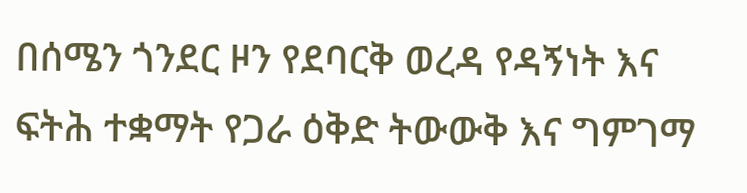በሰሜን ጎንደር ዞን የደባርቅ ወረዳ የዳኝነት እና ፍትሕ ተቋማት የጋራ ዕቅድ ትውውቅ እና ግምገማ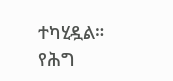ተካሂዷል። የሕግ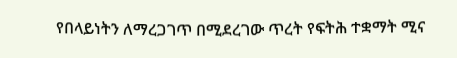የበላይነትን ለማረጋገጥ በሚደረገው ጥረት የፍትሕ ተቋማት ሚና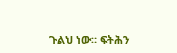ጉልህ ነው። ፍትሕን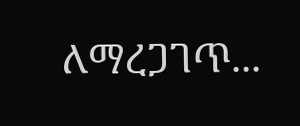ለማረጋገጥ...